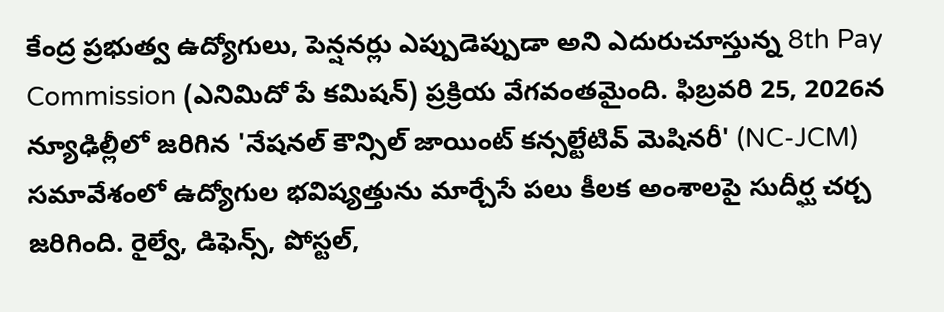కేంద్ర ప్రభుత్వ ఉద్యోగులు, పెన్షనర్లు ఎప్పుడెప్పుడా అని ఎదురుచూస్తున్న 8th Pay Commission (ఎనిమిదో పే కమిషన్) ప్రక్రియ వేగవంతమైంది. ఫిబ్రవరి 25, 2026న న్యూఢిల్లీలో జరిగిన 'నేషనల్ కౌన్సిల్ జాయింట్ కన్సల్టేటివ్ మెషినరీ' (NC-JCM) సమావేశంలో ఉద్యోగుల భవిష్యత్తును మార్చేసే పలు కీలక అంశాలపై సుదీర్ఘ చర్చ జరిగింది. రైల్వే, డిఫెన్స్, పోస్టల్,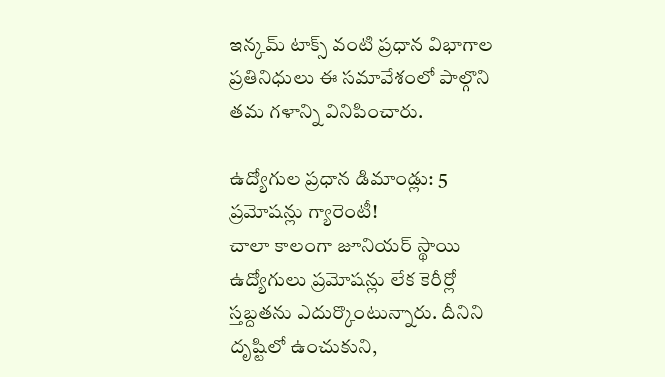ఇన్కమ్ టాక్స్ వంటి ప్రధాన విభాగాల ప్రతినిధులు ఈ సమావేశంలో పాల్గొని తమ గళాన్ని వినిపించారు.

ఉద్యోగుల ప్రధాన డిమాండ్లు: 5 ప్రమోషన్లు గ్యారెంటీ!
చాలా కాలంగా జూనియర్ స్థాయి ఉద్యోగులు ప్రమోషన్లు లేక కెరీర్లో స్తబ్దతను ఎదుర్కొంటున్నారు. దీనిని దృష్టిలో ఉంచుకుని,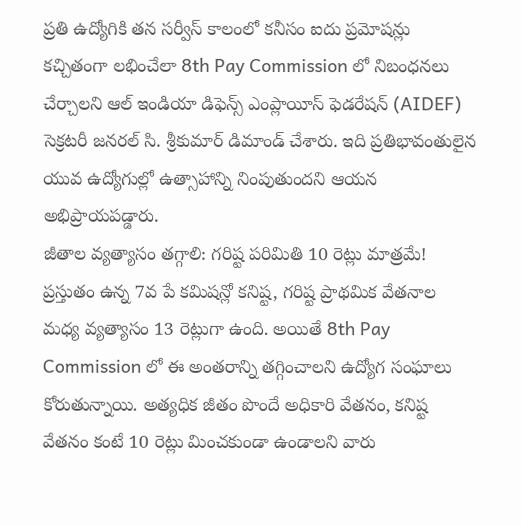ప్రతి ఉద్యోగికి తన సర్వీస్ కాలంలో కనీసం ఐదు ప్రమోషన్లు కచ్చితంగా లభించేలా 8th Pay Commission లో నిబంధనలు చేర్చాలని ఆల్ ఇండియా డిఫెన్స్ ఎంప్లాయీస్ ఫెడరేషన్ (AIDEF) సెక్రటరీ జనరల్ సి. శ్రీకుమార్ డిమాండ్ చేశారు. ఇది ప్రతిభావంతులైన యువ ఉద్యోగుల్లో ఉత్సాహాన్ని నింపుతుందని ఆయన అభిప్రాయపడ్డారు.
జీతాల వ్యత్యాసం తగ్గాలి: గరిష్ట పరిమితి 10 రెట్లు మాత్రమే!
ప్రస్తుతం ఉన్న 7వ పే కమిషన్లో కనిష్ట, గరిష్ట ప్రాథమిక వేతనాల మధ్య వ్యత్యాసం 13 రెట్లుగా ఉంది. అయితే 8th Pay Commission లో ఈ అంతరాన్ని తగ్గించాలని ఉద్యోగ సంఘాలు కోరుతున్నాయి. అత్యధిక జీతం పొందే అధికారి వేతనం, కనిష్ట వేతనం కంటే 10 రెట్లు మించకుండా ఉండాలని వారు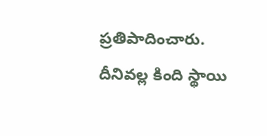ప్రతిపాదించారు. దీనివల్ల కింది స్థాయి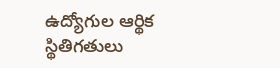ఉద్యోగుల ఆర్థిక స్థితిగతులు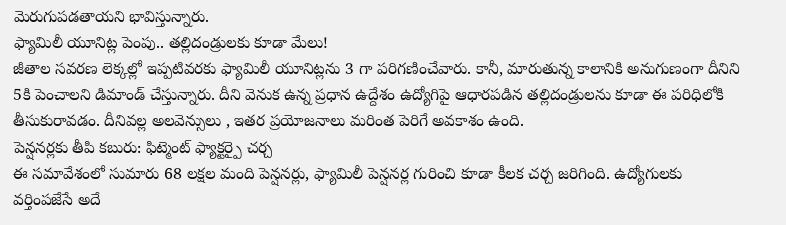మెరుగుపడతాయని భావిస్తున్నారు.
ఫ్యామిలీ యూనిట్ల పెంపు.. తల్లిదండ్రులకు కూడా మేలు!
జీతాల సవరణ లెక్కల్లో ఇప్పటివరకు ఫ్యామిలీ యూనిట్లను 3 గా పరిగణించేవారు. కానీ, మారుతున్న కాలానికి అనుగుణంగా దీనిని 5కి పెంచాలని డిమాండ్ చేస్తున్నారు. దీని వెనుక ఉన్న ప్రధాన ఉద్దేశం ఉద్యోగిపై ఆధారపడిన తల్లిదండ్రులను కూడా ఈ పరిధిలోకి తీసుకురావడం. దీనివల్ల అలవెన్సులు , ఇతర ప్రయోజనాలు మరింత పెరిగే అవకాశం ఉంది.
పెన్షనర్లకు తీపి కబురు: ఫిట్మెంట్ ఫ్యాక్టర్పై చర్చ
ఈ సమావేశంలో సుమారు 68 లక్షల మంది పెన్షనర్లు, ఫ్యామిలీ పెన్షనర్ల గురించి కూడా కీలక చర్చ జరిగింది. ఉద్యోగులకు వర్తింపజేసే అదే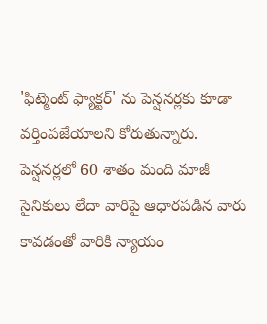'ఫిట్మెంట్ ఫ్యాక్టర్' ను పెన్షనర్లకు కూడా వర్తింపజేయాలని కోరుతున్నారు. పెన్షనర్లలో 60 శాతం మంది మాజీ సైనికులు లేదా వారిపై ఆధారపడిన వారు కావడంతో వారికి న్యాయం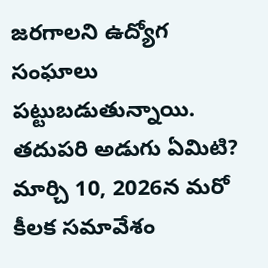జరగాలని ఉద్యోగ సంఘాలు పట్టుబడుతున్నాయి.
తదుపరి అడుగు ఏమిటి?
మార్చి 10, 2026న మరో కీలక సమావేశం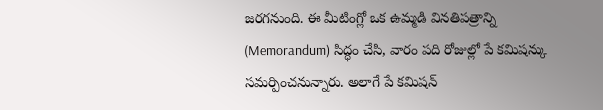జరగనుంది. ఈ మీటింగ్లో ఒక ఉమ్మడి వినతిపత్రాన్ని (Memorandum) సిద్ధం చేసి, వారం పది రోజుల్లో పే కమిషన్కు సమర్పించనున్నారు. అలాగే పే కమిషన్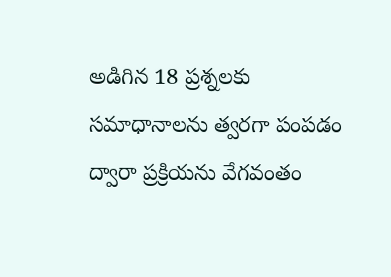అడిగిన 18 ప్రశ్నలకు సమాధానాలను త్వరగా పంపడం ద్వారా ప్రక్రియను వేగవంతం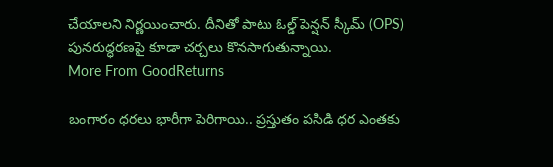చేయాలని నిర్ణయించారు. దీనితో పాటు ఓల్డ్ పెన్షన్ స్కీమ్ (OPS) పునరుద్ధరణపై కూడా చర్చలు కొనసాగుతున్నాయి.
More From GoodReturns

బంగారం ధరలు భారీగా పెరిగాయి.. ప్రస్తుతం పసిడి ధర ఎంతకు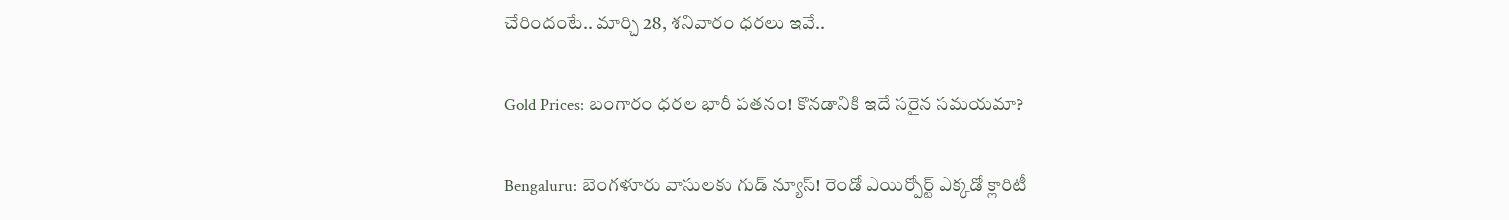చేరిందంటే.. మార్చి 28, శనివారం ధరలు ఇవే..

Gold Prices: బంగారం ధరల భారీ పతనం! కొనడానికి ఇదే సరైన సమయమా?

Bengaluru: బెంగళూరు వాసులకు గుడ్ న్యూస్! రెండో ఎయిర్పోర్ట్ ఎక్కడో క్లారిటీ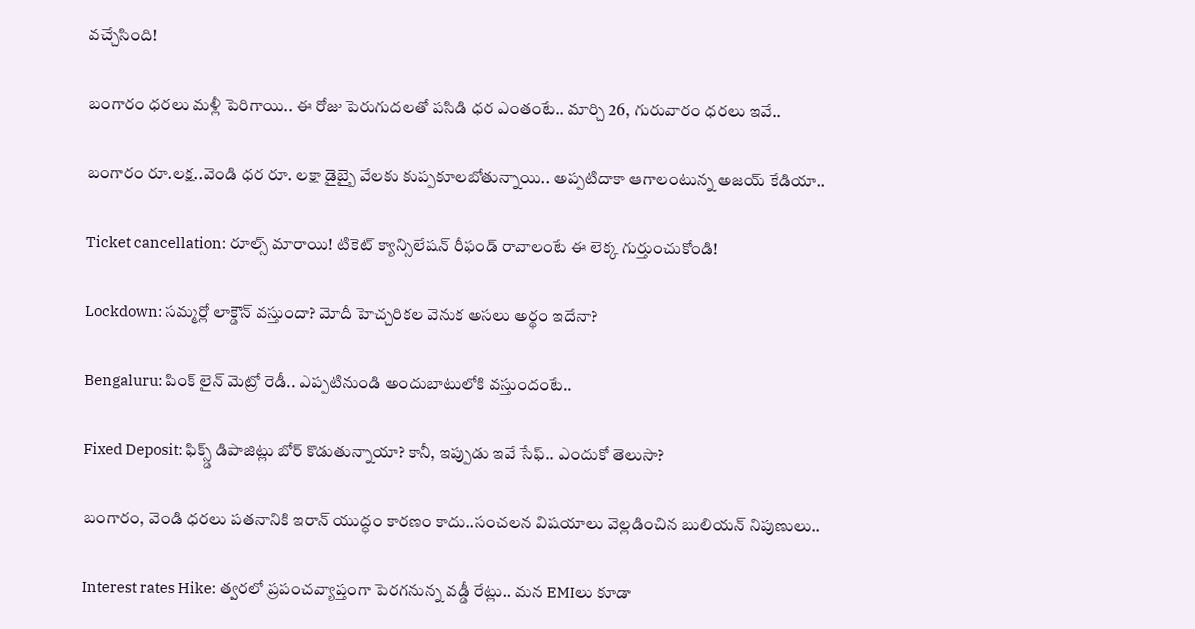వచ్చేసింది!

బంగారం ధరలు మళ్లీ పెరిగాయి.. ఈ రోజు పెరుగుదలతో పసిడి ధర ఎంతంటే.. మార్చి 26, గురువారం ధరలు ఇవే..

బంగారం రూ.లక్ష..వెండి ధర రూ. లక్షా డైబ్బై వేలకు కుప్పకూలబోతున్నాయి.. అప్పటిదాకా ఆగాలంటున్న అజయ్ కేడియా..

Ticket cancellation: రూల్స్ మారాయి! టికెట్ క్యాన్సిలేషన్ రీఫండ్ రావాలంటే ఈ లెక్క గుర్తుంచుకోండి!

Lockdown: సమ్మర్లో లాక్డౌన్ వస్తుందా? మోదీ హెచ్చరికల వెనుక అసలు అర్థం ఇదేనా?

Bengaluru: పింక్ లైన్ మెట్రో రెడీ.. ఎప్పటినుండి అందుబాటులోకి వస్తుందంటే..

Fixed Deposit: ఫిక్స్డ్ డిపాజిట్లు బోర్ కొడుతున్నాయా? కానీ, ఇప్పుడు ఇవే సేఫ్.. ఎందుకో తెలుసా?

బంగారం, వెండి ధరలు పతనానికి ఇరాన్ యుద్ధం కారణం కాదు..సంచలన విషయాలు వెల్లడించిన బులియన్ నిపుణులు..

Interest rates Hike: త్వరలో ప్రపంచవ్యాప్తంగా పెరగనున్న వడ్డీ రేట్లు.. మన EMIలు కూడా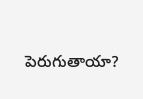పెరుగుతాయా?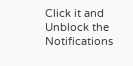Click it and Unblock the Notifications